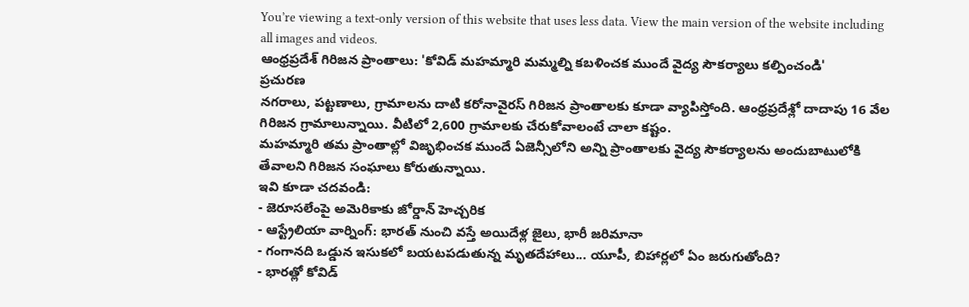You’re viewing a text-only version of this website that uses less data. View the main version of the website including all images and videos.
ఆంధ్రప్రదేశ్ గిరిజన ప్రాంతాలు: 'కోవిడ్ మహమ్మారి మమ్మల్ని కబళించక ముందే వైద్య సౌకర్యాలు కల్పించండి'
ప్రచురణ
నగరాలు, పట్టణాలు, గ్రామాలను దాటి కరోనావైరస్ గిరిజన ప్రాంతాలకు కూడా వ్యాపిస్తోంది. ఆంధ్రప్రదేశ్లో దాదాపు 16 వేల గిరిజన గ్రామాలున్నాయి. వీటిలో 2,600 గ్రామాలకు చేరుకోవాలంటే చాలా కష్టం.
మహమ్మారి తమ ప్రాంతాల్లో విజృభించక ముందే ఏజెన్సీలోని అన్ని ప్రాంతాలకు వైద్య సౌకర్యాలను అందుబాటులోకి తేవాలని గిరిజన సంఘాలు కోరుతున్నాయి.
ఇవి కూడా చదవండి:
- జెరూసలేంపై అమెరికాకు జోర్డాన్ హెచ్చరిక
- ఆస్ట్రేలియా వార్నింగ్: భారత్ నుంచి వస్తే అయిదేళ్ల జైలు, భారీ జరిమానా
- గంగానది ఒడ్డున ఇసుకలో బయటపడుతున్న మృతదేహాలు... యూపీ, బిహార్లలో ఏం జరుగుతోంది?
- భారత్లో కోవిడ్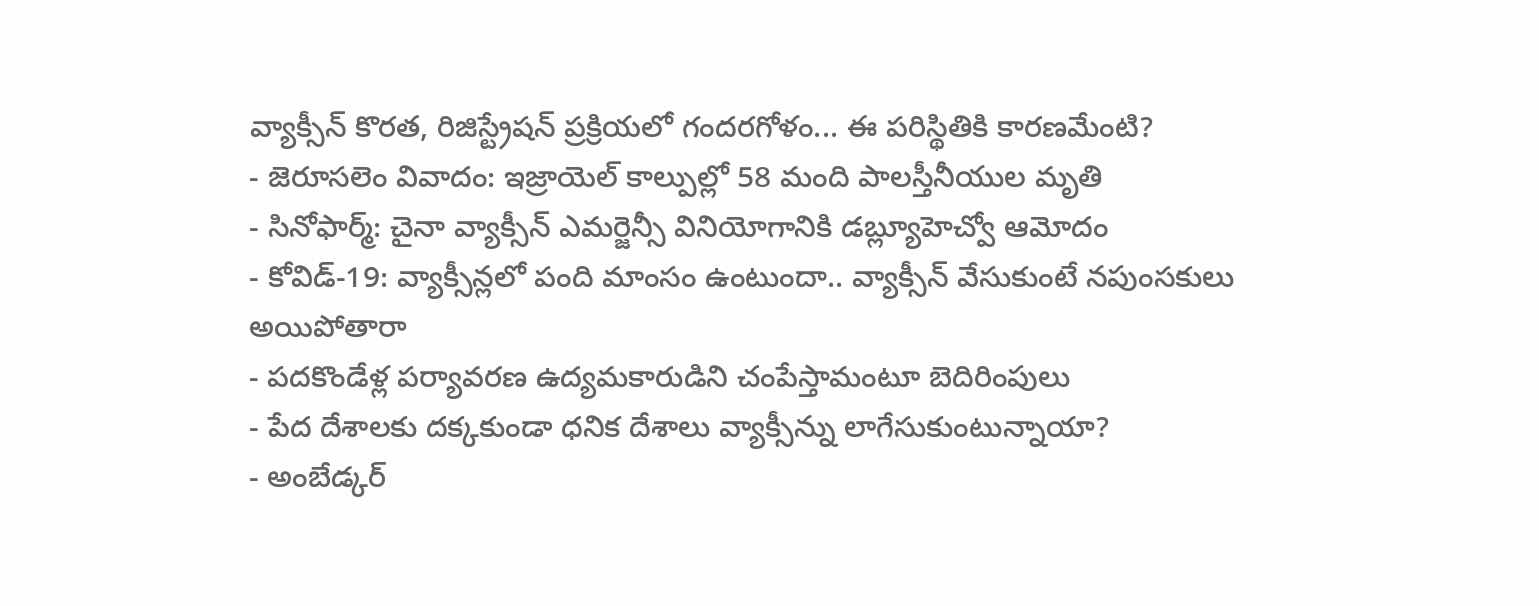వ్యాక్సీన్ కొరత, రిజిస్ట్రేషన్ ప్రక్రియలో గందరగోళం... ఈ పరిస్థితికి కారణమేంటి?
- జెరూసలెం వివాదం: ఇజ్రాయెల్ కాల్పుల్లో 58 మంది పాలస్తీనీయుల మృతి
- సినోఫార్మ్: చైనా వ్యాక్సీన్ ఎమర్జెన్సీ వినియోగానికి డబ్ల్యూహెచ్వో ఆమోదం
- కోవిడ్-19: వ్యాక్సీన్లలో పంది మాంసం ఉంటుందా.. వ్యాక్సీన్ వేసుకుంటే నపుంసకులు అయిపోతారా
- పదకొండేళ్ల పర్యావరణ ఉద్యమకారుడిని చంపేస్తామంటూ బెదిరింపులు
- పేద దేశాలకు దక్కకుండా ధనిక దేశాలు వ్యాక్సీన్ను లాగేసుకుంటున్నాయా?
- అంబేడ్కర్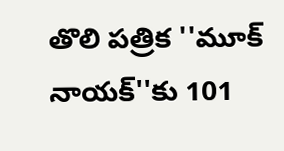తొలి పత్రిక ''మూక్ నాయక్''కు 101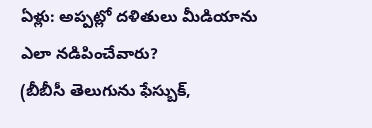ఏళ్లు: అప్పట్లో దళితులు మీడియాను ఎలా నడిపించేవారు?
(బీబీసీ తెలుగును ఫేస్బుక్,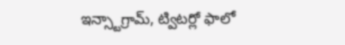ఇన్స్టాగ్రామ్, ట్విటర్లో ఫాలో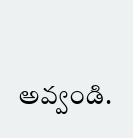అవ్వండి.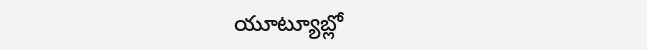యూట్యూబ్లో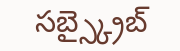సబ్స్క్రైబ్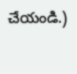చేయండి.)